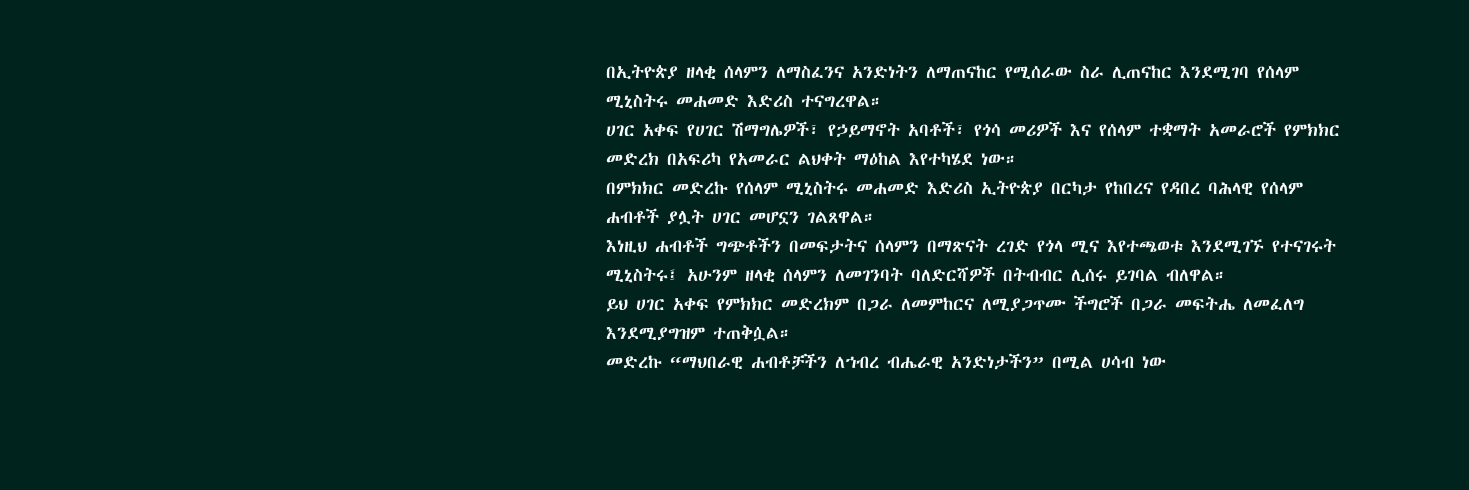በኢትዮጵያ ዘላቂ ሰላምን ለማስፈንና አንድነትን ለማጠናከር የሚሰራው ስራ ሊጠናከር እንደሚገባ የሰላም ሚኒስትሩ መሐመድ እድሪስ ተናግረዋል።
ሀገር አቀፍ የሀገር ሽማግሌዎች፣ የኃይማኖት አባቶች፣ የጎሳ መሪዎች እና የሰላም ተቋማት አመራሮች የምክክር መድረክ በአፍሪካ የአመራር ልህቀት ማዕከል እየተካሄደ ነው።
በምክክር መድረኩ የሰላም ሚኒስትሩ መሐመድ እድሪስ ኢትዮጵያ በርካታ የከበረና የዳበረ ባሕላዊ የሰላም ሐብቶች ያሏት ሀገር መሆኗን ገልጸዋል።
እነዚህ ሐብቶች ግጭቶችን በመፍታትና ሰላምን በማጽናት ረገድ የጎላ ሚና እየተጫወቱ እንደሚገኙ የተናገሩት ሚኒስትሩ፤ አሁንም ዘላቂ ሰላምን ለመገንባት ባለድርሻዎች በትብብር ሊሰሩ ይገባል ብለዋል።
ይህ ሀገር አቀፍ የምክክር መድረክም በጋራ ለመምከርና ለሚያጋጥሙ ችግሮች በጋራ መፍትሔ ለመፈለግ እንደሚያግዝም ተጠቅሷል።
መድረኩ “ማህበራዊ ሐብቶቻችን ለኀብረ ብሔራዊ አንድነታችን” በሚል ሀሳብ ነው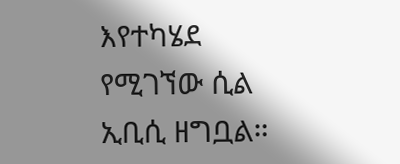እየተካሄደ የሚገኘው ሲል ኢቢሲ ዘግቧል።